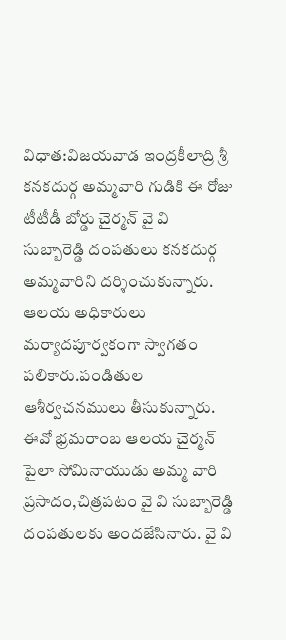విధాత:విజయవాడ ఇంద్రకీలాద్రి శ్రీ కనకదుర్గ అమ్మవారి గుడికి ఈ రోజు టీటీడీ బోర్డు చైర్మన్ వై వి సుబ్బారెడ్డి దంపతులు కనకదుర్గ అమ్మవారిని దర్శించుకున్నారు. ఆలయ అధికారులు మర్యాదపూర్వకంగా స్వాగతం పలికారు.పండితుల ఆశీర్వచనములు తీసుకున్నారు. ఈవో భ్రమరాంబ ఆలయ చైర్మన్ పైలా సోమినాయుడు అమ్మ వారి ప్రసాదం,చిత్రపటం వై వి సుబ్బారెడ్డి దంపతులకు అందజేసినారు. వై వి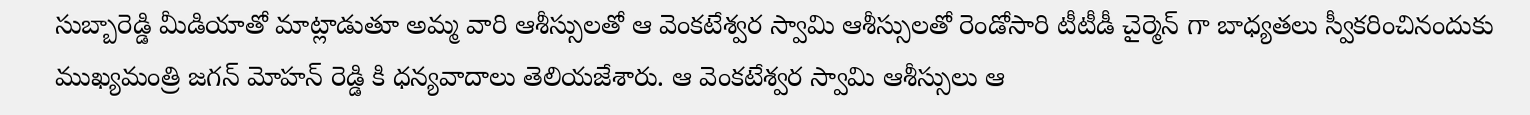సుబ్బారెడ్డి మీడియాతో మాట్లాడుతూ అమ్మ వారి ఆశీస్సులతో ఆ వెంకటేశ్వర స్వామి ఆశీస్సులతో రెండోసారి టీటీడీ చైర్మెన్ గా బాధ్యతలు స్వీకరించినందుకు ముఖ్యమంత్రి జగన్ మోహన్ రెడ్డి కి ధన్యవాదాలు తెలియజేశారు. ఆ వెంకటేశ్వర స్వామి ఆశీస్సులు ఆ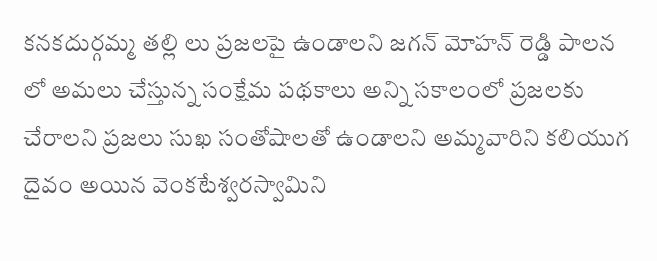కనకదుర్గమ్మ తల్లి లు ప్రజలపై ఉండాలని జగన్ మోహన్ రెడ్డి పాలన లో అమలు చేస్తున్న సంక్షేమ పథకాలు అన్ని సకాలంలో ప్రజలకు చేరాలని ప్రజలు సుఖ సంతోషాలతో ఉండాలని అమ్మవారిని కలియుగ దైవం అయిన వెంకటేశ్వరస్వామిని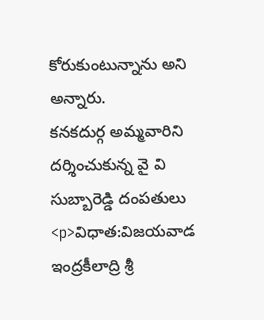కోరుకుంటున్నాను అని అన్నారు.
కనకదుర్గ అమ్మవారిని దర్శించుకున్న వై వి సుబ్బారెడ్డి దంపతులు
<p>విధాత:విజయవాడ ఇంద్రకీలాద్రి శ్రీ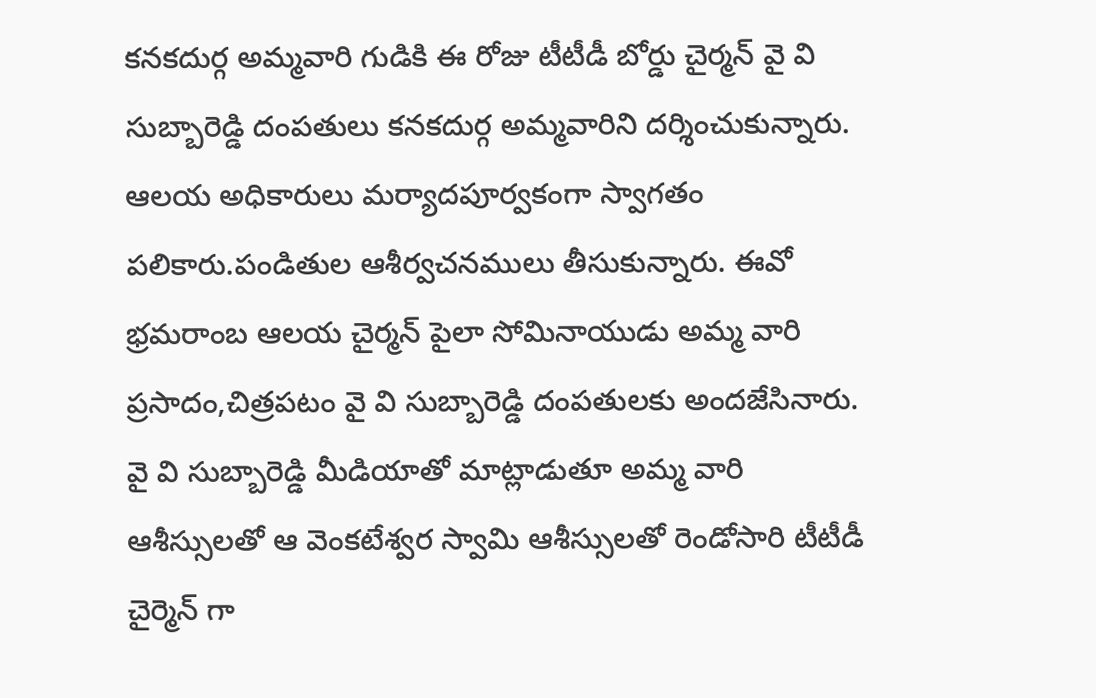కనకదుర్గ అమ్మవారి గుడికి ఈ రోజు టీటీడీ బోర్డు చైర్మన్ వై వి సుబ్బారెడ్డి దంపతులు కనకదుర్గ అమ్మవారిని దర్శించుకున్నారు. ఆలయ అధికారులు మర్యాదపూర్వకంగా స్వాగతం పలికారు.పండితుల ఆశీర్వచనములు తీసుకున్నారు. ఈవో భ్రమరాంబ ఆలయ చైర్మన్ పైలా సోమినాయుడు అమ్మ వారి ప్రసాదం,చిత్రపటం వై వి సుబ్బారెడ్డి దంపతులకు అందజేసినారు. వై వి సుబ్బారెడ్డి మీడియాతో మాట్లాడుతూ అమ్మ వారి ఆశీస్సులతో ఆ వెంకటేశ్వర స్వామి ఆశీస్సులతో రెండోసారి టీటీడీ చైర్మెన్ గా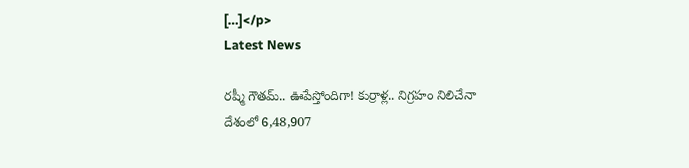[…]</p>
Latest News

రష్మీ గౌతమ్.. ఊపేస్తోందిగా! కుర్రాళ్ల.. నిగ్రహం నిలిచేనా
దేశంలో 6,48,907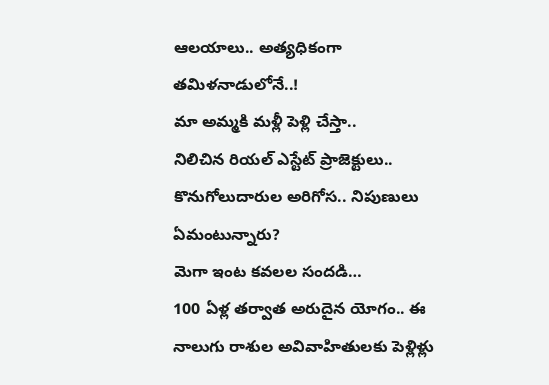ఆలయాలు.. అత్యధికంగా తమిళనాడులోనే..!
మా అమ్మకి మళ్లీ పెళ్లి చేస్తా..
నిలిచిన రియల్ ఎస్టేట్ ప్రాజెక్టులు.. కొనుగోలుదారుల అరిగోస.. నిపుణులు ఏమంటున్నారు?
మెగా ఇంట కవలల సందడి…
100 ఏళ్ల తర్వాత అరుదైన యోగం.. ఈ నాలుగు రాశుల అవివాహితులకు పెళ్లిళ్లు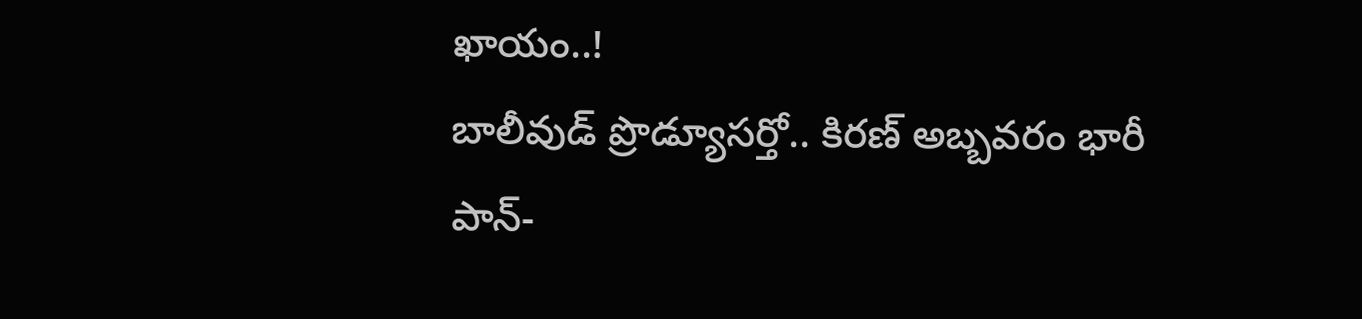ఖాయం..!
బాలీవుడ్ ప్రొడ్యూసర్తో.. కిరణ్ అబ్బవరం భారీ పాన్-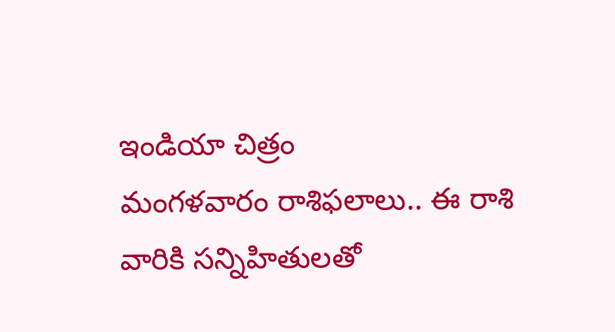ఇండియా చిత్రం
మంగళవారం రాశిఫలాలు.. ఈ రాశి వారికి సన్నిహితులతో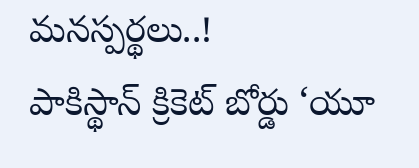మనస్పర్థలు..!
పాకిస్థాన్ క్రికెట్ బోర్డు ‘యూ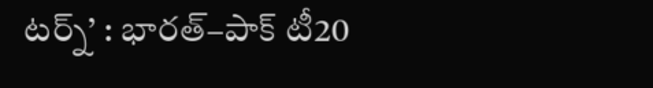టర్న్’ : భారత్–పాక్ టీ20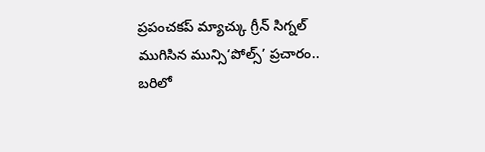ప్రపంచకప్ మ్యాచ్కు గ్రీన్ సిగ్నల్
ముగిసిన మున్సి‘పోల్స్’ ప్రచారం.. బరిలో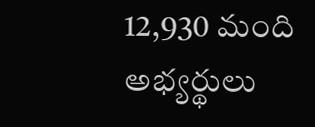12,930 మంది అభ్యర్థులు